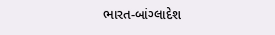ભારત-બાંગ્લાદેશ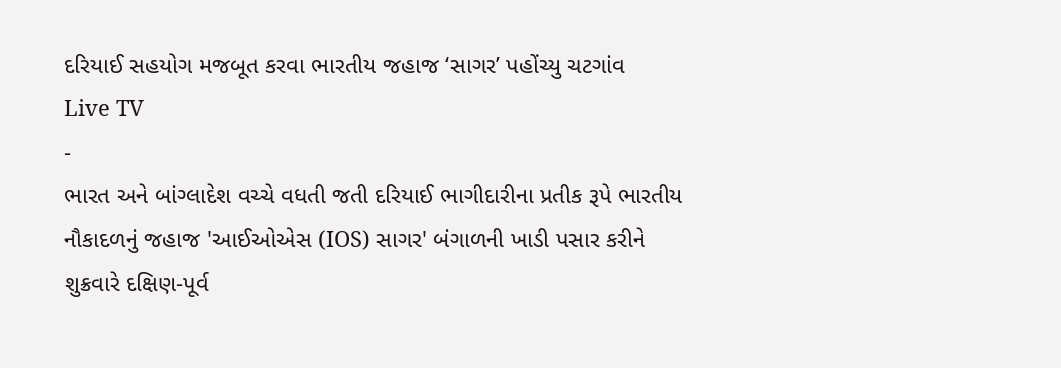દરિયાઈ સહયોગ મજબૂત કરવા ભારતીય જહાજ ‘સાગર’ પહોંચ્યુ ચટગાંવ
Live TV
-
ભારત અને બાંગ્લાદેશ વચ્ચે વધતી જતી દરિયાઈ ભાગીદારીના પ્રતીક રૂપે ભારતીય નૌકાદળનું જહાજ 'આઈઓએસ (IOS) સાગર' બંગાળની ખાડી પસાર કરીને શુક્રવારે દક્ષિણ-પૂર્વ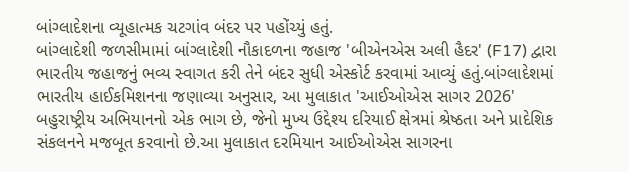બાંગ્લાદેશના વ્યૂહાત્મક ચટગાંવ બંદર પર પહોંચ્યું હતું.
બાંગ્લાદેશી જળસીમામાં બાંગ્લાદેશી નૌકાદળના જહાજ 'બીએનએસ અલી હૈદર' (F17) દ્વારા ભારતીય જહાજનું ભવ્ય સ્વાગત કરી તેને બંદર સુધી એસ્કોર્ટ કરવામાં આવ્યું હતું.બાંગ્લાદેશમાં ભારતીય હાઈકમિશનના જણાવ્યા અનુસાર, આ મુલાકાત 'આઈઓએસ સાગર 2026' બહુરાષ્ટ્રીય અભિયાનનો એક ભાગ છે, જેનો મુખ્ય ઉદ્દેશ્ય દરિયાઈ ક્ષેત્રમાં શ્રેષ્ઠતા અને પ્રાદેશિક સંકલનને મજબૂત કરવાનો છે.આ મુલાકાત દરમિયાન આઈઓએસ સાગરના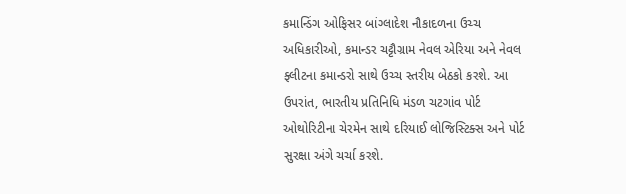કમાન્ડિંગ ઓફિસર બાંગ્લાદેશ નૌકાદળના ઉચ્ચ અધિકારીઓ, કમાન્ડર ચટ્ટૌગ્રામ નેવલ એરિયા અને નેવલ ફ્લીટના કમાન્ડરો સાથે ઉચ્ચ સ્તરીય બેઠકો કરશે. આ ઉપરાંત, ભારતીય પ્રતિનિધિ મંડળ ચટગાંવ પોર્ટ ઓથોરિટીના ચેરમેન સાથે દરિયાઈ લોજિસ્ટિક્સ અને પોર્ટ સુરક્ષા અંગે ચર્ચા કરશે.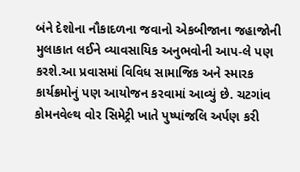બંને દેશોના નૌકાદળના જવાનો એકબીજાના જહાજોની મુલાકાત લઈને વ્યાવસાયિક અનુભવોની આપ-લે પણ કરશે.આ પ્રવાસમાં વિવિધ સામાજિક અને સ્મારક કાર્યક્રમોનું પણ આયોજન કરવામાં આવ્યું છે. ચટગાંવ કોમનવેલ્થ વોર સિમેટ્રી ખાતે પુષ્પાંજલિ અર્પણ કરી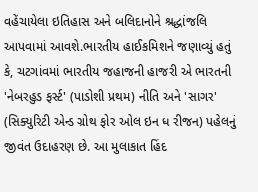વહેંચાયેલા ઇતિહાસ અને બલિદાનોને શ્રદ્ધાંજલિ આપવામાં આવશે.ભારતીય હાઈકમિશને જણાવ્યું હતું કે, ચટગાંવમાં ભારતીય જહાજની હાજરી એ ભારતની 'નેબરહુડ ફર્સ્ટ' (પાડોશી પ્રથમ) નીતિ અને 'સાગર' (સિક્યુરિટી એન્ડ ગ્રોથ ફોર ઓલ ઇન ધ રીજન) પહેલનું જીવંત ઉદાહરણ છે. આ મુલાકાત હિંદ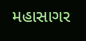મહાસાગર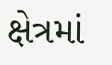ક્ષેત્રમાં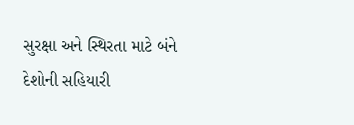સુરક્ષા અને સ્થિરતા માટે બંને દેશોની સહિયારી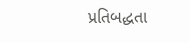પ્રતિબદ્ધતા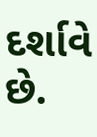દર્શાવે છે.